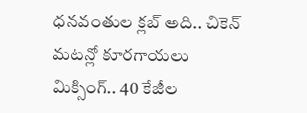ధనవంతుల క్లబ్ అది.. చికెన్ మటన్లో కూరగాయలు మిక్సింగ్.. 40 కేజీల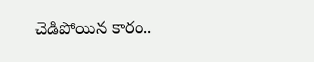చెడిపోయిన కారం..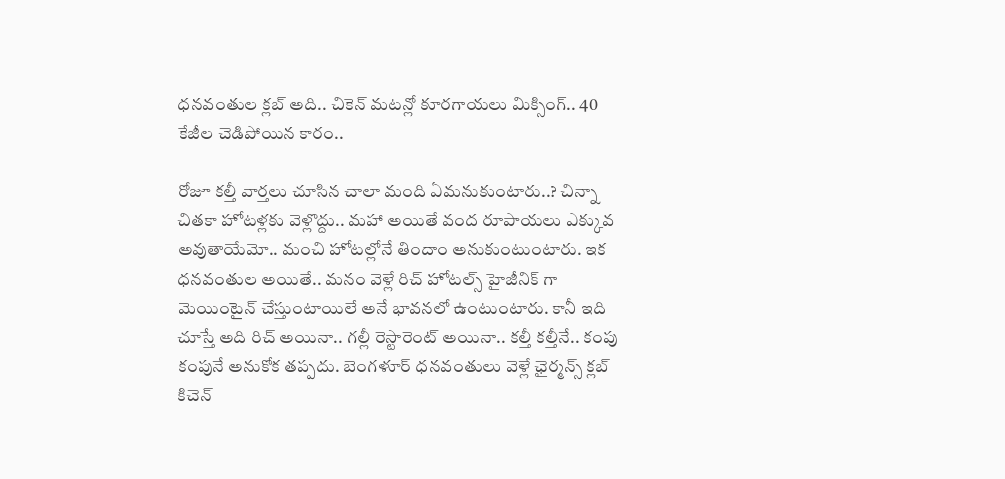ధనవంతుల క్లబ్ అది.. చికెన్ మటన్లో కూరగాయలు మిక్సింగ్.. 40 కేజీల చెడిపోయిన కారం..

రోజూ కల్తీ వార్తలు చూసిన చాలా మంది ఏమనుకుంటారు..? చిన్నా చితకా హోటళ్లకు వెళ్లొద్దు.. మహా అయితే వంద రూపాయలు ఎక్కువ అవుతాయేమో.. మంచి హోటల్లోనే తిందాం అనుకుంటుంటారు. ఇక ధనవంతుల అయితే.. మనం వెళ్లే రిచ్ హోటల్స్ హైజీనిక్ గా మెయింటైన్ చేస్తుంటాయిలే అనే భావనలో ఉంటుంటారు. కానీ ఇది చూస్తే అది రిచ్ అయినా.. గల్లీ రెస్టారెంట్ అయినా.. కల్తీ కల్తీనే.. కంపు కంపునే అనుకోక తప్పదు. బెంగళూర్ ధనవంతులు వెళ్లే ఛైర్మన్స్ క్లబ్ కిచెన్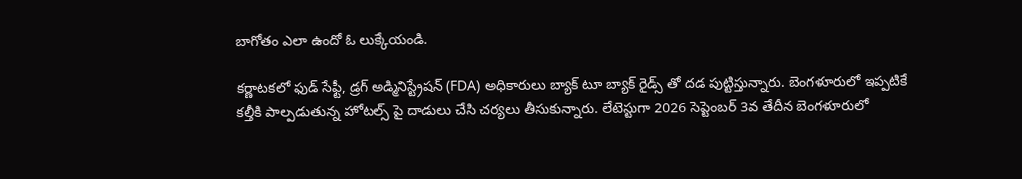బాగోతం ఎలా ఉందో ఓ లుక్కేయండి.

కర్ణాటకలో ఫుడ్ సేఫ్టీ, డ్రగ్ అడ్మినిస్ట్రేషన్ (FDA) అధికారులు బ్యాక్ టూ బ్యాక్ రైడ్స్ తో దడ పుట్టిస్తున్నారు. బెంగళూరులో ఇప్పటికే కల్తీకి పాల్పడుతున్న హోటల్స్ పై దాడులు చేసి చర్యలు తీసుకున్నారు. లేటెస్టుగా 2026 సెప్టెంబర్ 3వ తేదీన బెంగళూరులో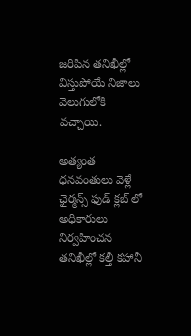జరిపిన తనిఖీల్లో విస్తుపోయే నిజాలు వెలుగులోకి వచ్చాయి.

అత్యంత ధనవంతులు వెళ్లే ఛైర్మన్స్ ఫుడ్ క్లబ్ లో అధికారులు నిర్వహించన తనిఖీల్లో కల్తీ కహానీ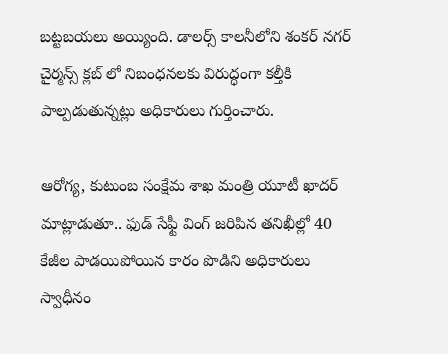బట్టబయలు అయ్యింది. డాలర్స్ కాలనీలోని శంకర్ నగర్ చైర్మన్స్ క్లబ్ లో నిబంధనలకు విరుద్ధంగా కల్తీకి పాల్పడుతున్నట్లు అధికారులు గుర్తించారు.

ఆరోగ్య, కుటుంబ సంక్షేమ శాఖ మంత్రి యూటీ ఖాదర్ మాట్లాడుతూ.. ఫుడ్ సేఫ్టీ వింగ్ జరిపిన తనిఖీల్లో 40 కేజీల పాడయిపోయిన కారం పొడిని అధికారులు స్వాధీనం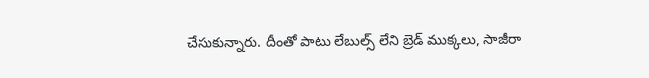చేసుకున్నారు. దీంతో పాటు లేబుల్స్ లేని బ్రెడ్ ముక్కలు, సాజీరా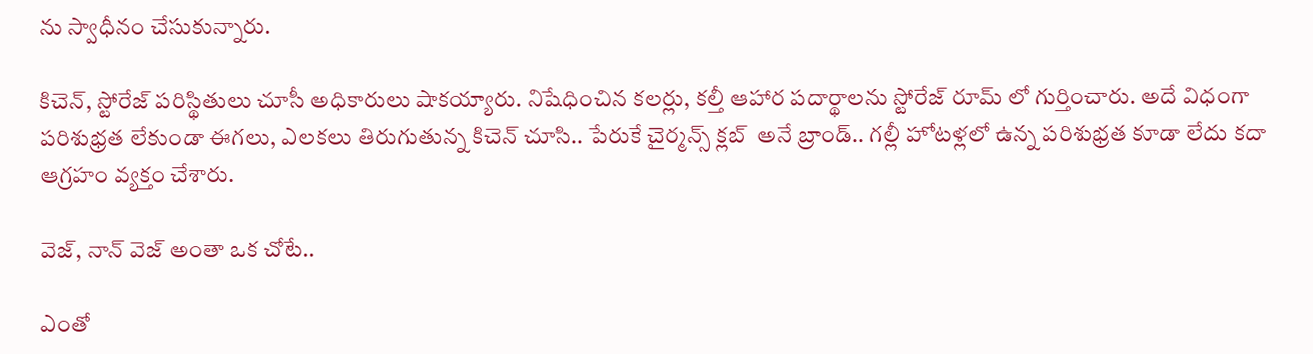ను స్వాధీనం చేసుకున్నారు.

కిచెన్, స్టోరేజ్ పరిస్థితులు చూసీ అధికారులు షాకయ్యారు. నిషేధించిన కలర్లు, కల్తీ ఆహార పదార్థాలను స్టోరేజ్ రూమ్ లో గుర్తించారు. అదే విధంగా పరిశుభ్రత లేకుండా ఈగలు, ఎలకలు తిరుగుతున్న కిచెన్ చూసి.. పేరుకే చైర్మన్స్ క్లబ్  అనే బ్రాండ్.. గల్లీ హోటళ్లలో ఉన్న పరిశుభ్రత కూడా లేదు కదా ఆగ్రహం వ్యక్తం చేశారు.

వెజ్, నాన్ వెజ్ అంతా ఒక చోటే..

ఎంతో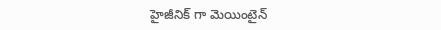హైజీనిక్ గా మెయింటైన్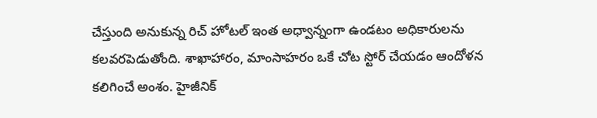చేస్తుంది అనుకున్న రిచ్ హోటల్ ఇంత అధ్వాన్నంగా ఉండటం అధికారులను కలవరపెడుతోంది. శాఖాహారం, మాంసాహరం ఒకే చోట స్టోర్ చేయడం ఆందోళన కలిగించే అంశం. హైజీనిక్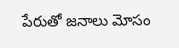పేరుతో జనాలు మోసం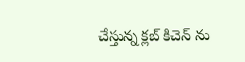చేస్తున్న క్లబ్ కిచెన్ ను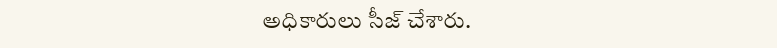అధికారులు సీజ్ చేశారు.